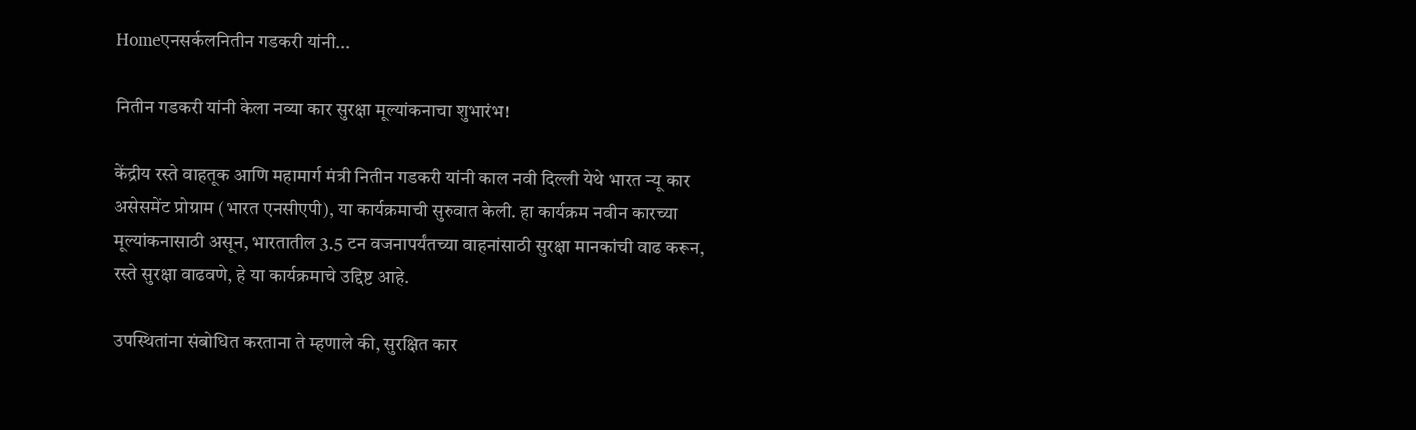Homeएनसर्कलनितीन गडकरी यांनी...

नितीन गडकरी यांनी केला नव्या कार सुरक्षा मूल्यांकनाचा शुभारंभ!

केंद्रीय रस्ते वाहतूक आणि महामार्ग मंत्री नितीन गडकरी यांनी काल नवी दिल्ली येथे भारत न्यू कार असेसमेंट प्रोग्राम (भारत एनसीएपी), या कार्यक्रमाची सुरुवात केली. हा कार्यक्रम नवीन कारच्या मूल्यांकनासाठी असून, भारतातील 3.5 टन वजनापर्यंतच्या वाहनांसाठी सुरक्षा मानकांची वाढ करून, रस्ते सुरक्षा वाढवणे, हे या कार्यक्रमाचे उद्दिष्ट आहे.

उपस्थितांना संबोधित करताना ते म्हणाले की, सुरक्षित कार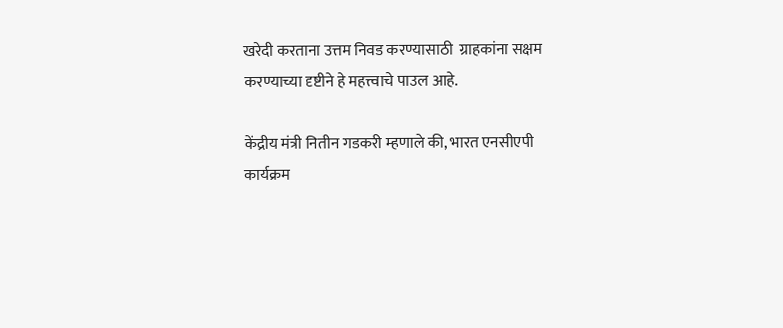खरेदी करताना उत्तम निवड करण्यासाठी  ग्राहकांना सक्षम करण्याच्या दृष्टीने हे महत्त्वाचे पाउल आहे.

केंद्रीय मंत्री नितीन गडकरी म्हणाले की, भारत एनसीएपी कार्यक्रम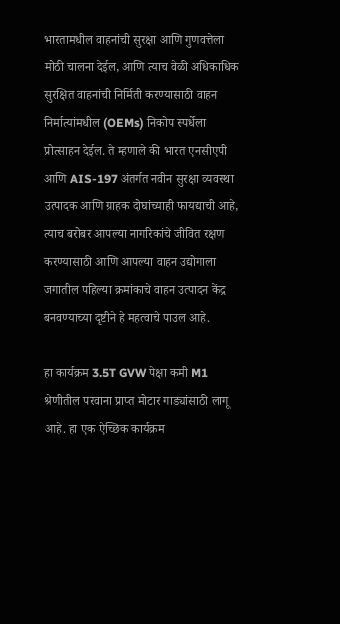भारतामधील वाहनांची सुरक्षा आणि गुणवत्तेला मोठी चालना देईल, आणि त्याच वेळी अधिकाधिक सुरक्षित वाहनांची निर्मिती करण्यासाठी वाहन निर्मात्यांमधील (OEMs) निकोप स्पर्धेला प्रोत्साहन देईल. ते म्हणाले की भारत एनसीएपी आणि AIS-197 अंतर्गत नवीन सुरक्षा व्यवस्था उत्पादक आणि ग्राहक दोघांच्याही फायद्याची आहे, त्याच बरोबर आपल्या नागरिकांचे जीवित रक्षण करण्यासाठी आणि आपल्या वाहन उद्योगाला जगातील पहिल्या क्रमांकाचे वाहन उत्पादन केंद्र बनवण्याच्या दृष्टीने हे महत्वाचे पाउल आहे.

हा कार्यक्रम 3.5T GVW पेक्षा कमी M1 श्रेणीतील परवाना प्राप्त मोटार गाड्यांसाठी लागू आहे. हा एक ऐच्छिक कार्यक्रम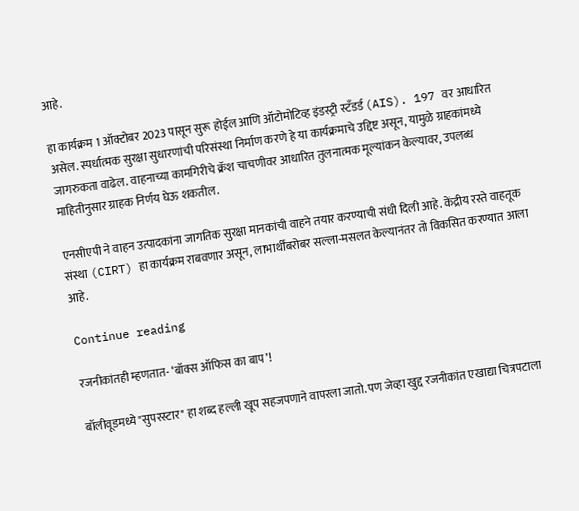आहे.

हा कार्यक्रम 1 ऑक्टोबर 2023 पासून सुरू होईल आणि ऑटोमोटिव्ह इंडस्ट्री स्टँडर्ड (AIS). 197 वर आधारित असेल. स्पर्धात्मक सुरक्षा सुधारणांची परिसंस्था निर्माण करणे हे या कार्यक्रमाचे उद्दिष्ट असून, यामुळे ग्राहकांमध्ये जागरुकता वाढेल. वाहनाच्या कामगिरीचे क्रॅश चाचणीवर आधारित तुलनात्मक मूल्यांकन केल्यावर, उपलब्ध माहितीनुसार ग्राहक निर्णय घेऊ शकतील.

एनसीएपी ने वाहन उत्पादकांना जागतिक सुरक्षा मानकांची वाहने तयार करण्याची संधी दिली आहे. केंद्रीय रस्ते वाहतूक संस्था (CIRT) हा कार्यक्रम राबवणार असून, लाभार्थींबरोबर सल्ला-मसलत केल्यानंतर तो विकसित करण्यात आला आहे.

Continue reading

रजनीकांतही म्हणतात- ‘बॉक्स ऑफिस का बाप’!

बॉलीवूडमध्ये "सुपरस्टार" हा शब्द हल्ली खूप सहजपणाने वापरला जातो. पण जेव्हा खुद्द रजनीकांत एखाद्या चित्रपटाला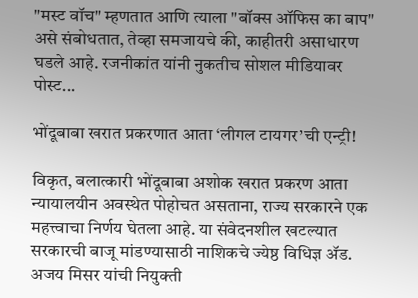"मस्ट वॉच" म्हणतात आणि त्याला "बॉक्स ऑफिस का बाप" असे संबोधतात, तेव्हा समजायचे की, काहीतरी असाधारण घडले आहे. रजनीकांत यांनी नुकतीच सोशल मीडियावर पोस्ट...

भोंदूबाबा खरात प्रकरणात आता ‘लीगल टायगर’ची एन्ट्री!

विकृत, बलात्कारी भोंदूबाबा अशोक खरात प्रकरण आता न्यायालयीन अवस्थेत पोहोचत असताना, राज्य सरकारने एक महत्त्वाचा निर्णय घेतला आहे. या संवेदनशील खटल्यात सरकारची बाजू मांडण्यासाठी नाशिकचे ज्येष्ठ विधिज्ञ ॲड. अजय मिसर यांची नियुक्ती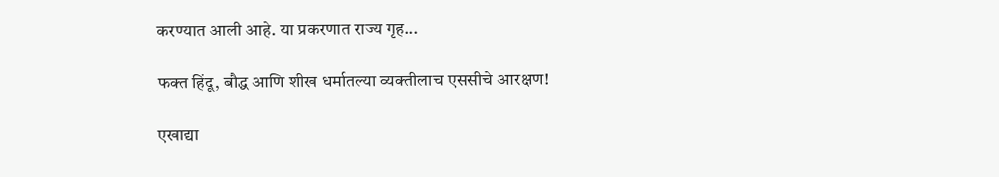करण्यात आली आहे. या प्रकरणात राज्य गृह...

फक्त हिंदू, बौद्ध आणि शीख धर्मातल्या व्यक्तीलाच एससीचे आरक्षण!

एखाद्या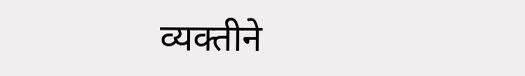व्यक्तीने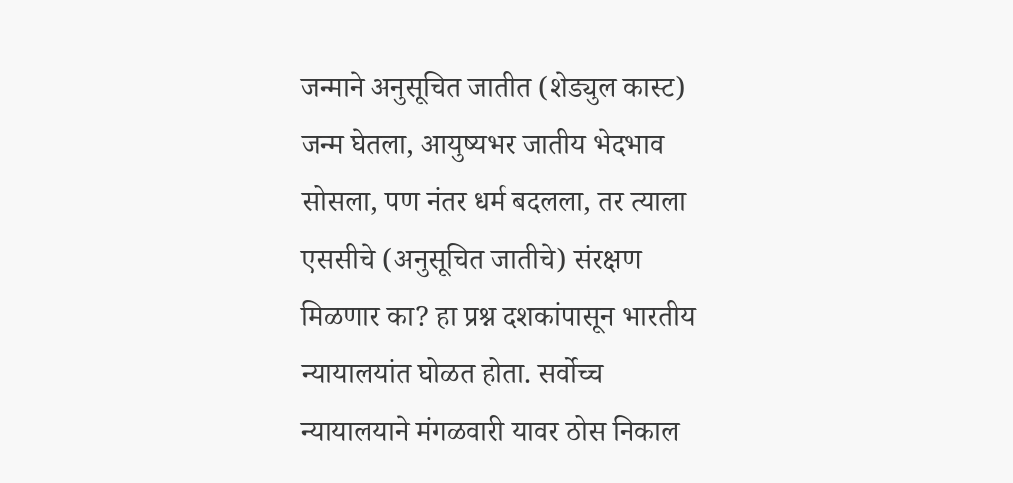जन्माने अनुसूचित जातीत (शेड्युल कास्ट) जन्म घेतला, आयुष्यभर जातीय भेदभाव सोसला, पण नंतर धर्म बदलला, तर त्याला एससीचे (अनुसूचित जातीचे) संरक्षण मिळणार का? हा प्रश्न दशकांपासून भारतीय न्यायालयांत घोळत होता. सर्वोच्च न्यायालयाने मंगळवारी यावर ठोस निकाल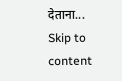देताना...
Skip to content